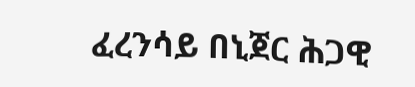ፈረንሳይ በኒጀር ሕጋዊ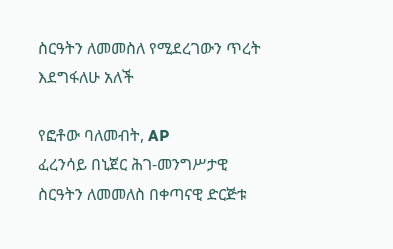ስርዓትን ለመመስለ የሚደረገውን ጥረት እደግፋለሁ አለች

የፎቶው ባለመብት, AP
ፈረንሳይ በኒጀር ሕገ-መንግሥታዊ ስርዓትን ለመመለስ በቀጣናዊ ድርጅቱ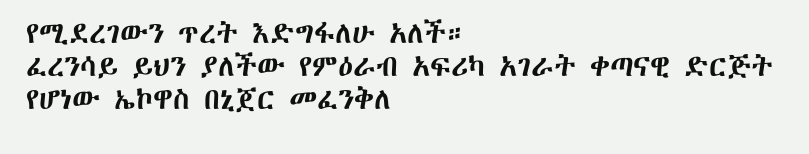የሚደረገውን ጥረት እድግፋለሁ አለች።
ፈረንሳይ ይህን ያለችው የምዕራብ አፍሪካ አገራት ቀጣናዊ ድርጅት የሆነው ኤኮዋስ በኒጀር መፈንቅለ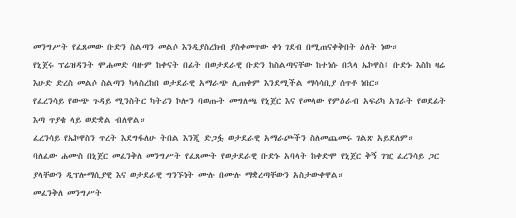መንግሥት የፈጸመው ቡድን ስልጣን መልሶ እንዲያስረክብ ያስቀመጥው ቀነ ገደብ በሚጠናቀቅበት ዕለት ነው።
የኒጀሩ ፕሬዝዳንት ሞሐመድ ባዙም ከቀናት በፊት በወታደራዊ ቡድን ከስልጣናቸው ከተነሱ በኋላ ኤኮዋስ፤ ቡድኑ እስከ ዛሬ እሁድ ድረስ መልሶ ስልጣን ካላስረከበ ወታደራዊ አማራጭ ሊጠቀም እንደሚችል ማሳሳቢያ ሰጥቶ ነበር።
የፈረንሳይ የውጭ ጉዳይ ሚንስትር ካትሪን ኮሎን ባወጡት መግለጫ የኒጀር እና የመላው የምዕራብ አፍሪካ አገራት የወደፊት እጣ ጥያቄ ላይ ወድቋል ብለዋል።
ፈረንሳይ የኤኮዋስን ጥረት እደግፋለሁ ትበል እንጂ ድጋፏ ወታደራዊ አማራጮችን ስለመጨመሩ ገልጽ አይደለም።
ባለፈው ሐሙስ በኒጀር መፈንቅለ መንግሥት የፈጸሙት የወታደራዊ ቡድኑ አባላት ከቀድሞ የኒጀር ቅኝ ገዢ ፈረንሳይ ጋር ያላቸውን ዲፕሎማሲያዊ እና ወታደራዊ ግንኙነት ሙሉ በሙሉ ማቋረጣቸውን አስታውቀዋል።
መፈንቅለ መንግሥት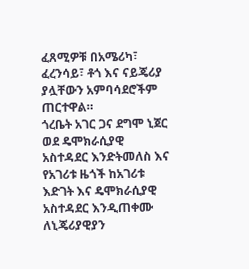ፈጸሚዎቹ በአሜሪካ፣ ፈረንሳይ፣ ቶጎ እና ናይጄሪያ ያሏቸውን አምባሳደሮችም ጠርተዋል።
ጎረቤት አገር ጋና ደግሞ ኒጀር ወደ ዴሞክራሲያዊ አስተዳደር እንድትመለስ እና የአገሪቱ ዜጎች ከአገሪቱ እድገት እና ዴሞክራሲያዊ አስተዳደር እንዲጠቀሙ ለኒጄሪያዊያን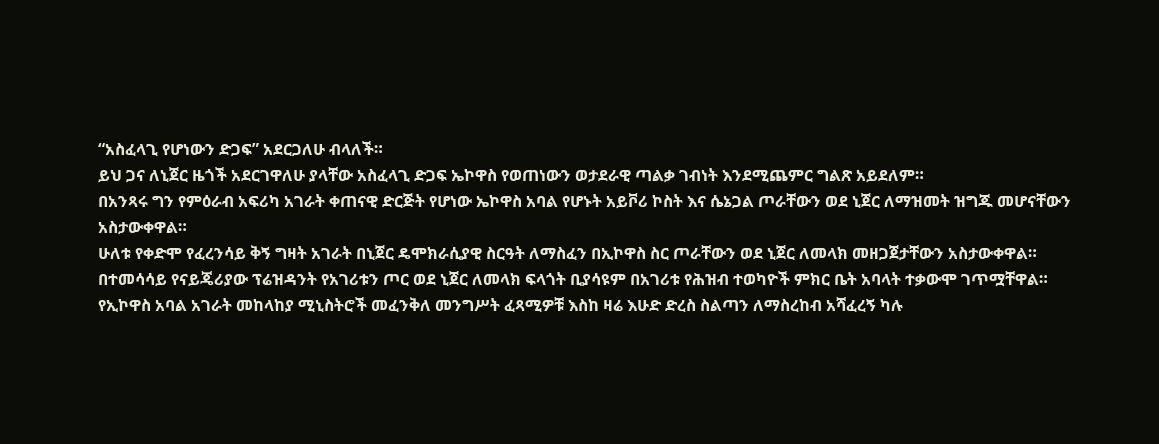“አስፈላጊ የሆነውን ድጋፍ” አደርጋለሁ ብላለች።
ይህ ጋና ለኒጀር ዜጎች አደርገዋለሁ ያላቸው አስፈላጊ ድጋፍ ኤኮዋስ የወጠነውን ወታደራዊ ጣልቃ ገብነት እንደሚጨምር ግልጽ አይደለም።
በአንጻሩ ግን የምዕራብ አፍሪካ አገራት ቀጠናዊ ድርጅት የሆነው ኤኮዋስ አባል የሆኑት አይቮሪ ኮስት እና ሴኔጋል ጦራቸውን ወደ ኒጀር ለማዝመት ዝግጁ መሆናቸውን አስታውቀዋል።
ሁለቱ የቀድሞ የፈረንሳይ ቅኝ ግዛት አገራት በኒጀር ዴሞክራሲያዊ ስርዓት ለማስፈን በኢኮዋስ ስር ጦራቸውን ወደ ኒጀር ለመላክ መዘጋጀታቸውን አስታውቀዋል።
በተመሳሳይ የናይጄሪያው ፕሬዝዳንት የአገሪቱን ጦር ወደ ኒጀር ለመላክ ፍላጎት ቢያሳዩም በአገሪቱ የሕዝብ ተወካዮች ምክር ቤት አባላት ተቃውሞ ገጥሟቸዋል።
የኢኮዋስ አባል አገራት መከላከያ ሚኒስትሮች መፈንቅለ መንግሥት ፈጻሚዎቹ እስከ ዛሬ እሁድ ድረስ ስልጣን ለማስረከብ አሻፈረኝ ካሉ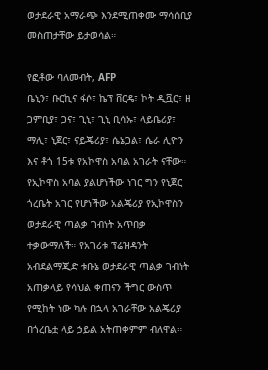ወታደራዊ አማራጭ እንደሚጠቀሙ ማሳሰቢያ መስጠታቸው ይታወሳል።

የፎቶው ባለመብት, AFP
ቤኒን፣ ቡርኪና ፋሶ፣ ኬፕ ቨርዴ፣ ኮት ዲቯር፣ ዘ ጋምቢያ፣ ጋና፣ ጊኒ፣ ጊኒ ቢሳኡ፣ ላይቤሪያ፣ ማሊ፣ ኒጀር፣ ናይጄሪያ፣ ሴኔጋል፣ ሴራ ሊዮን እና ቶጎ 15ቱ የአኮዋስ አባል አገራት ናቸው።
የኢኮዋስ አባል ያልሆነችው ነገር ግን የኒጀር ጎረቤት አገር የሆነችው አልጄሪያ የኢኮዋስን ወታደራዊ ጣልቃ ገብነት አጥበቃ ተቃውማለች። የአገሪቱ ፕሬዝዳንት አብደልማጂድ ቱቡኔ ወታደራዊ ጣልቃ ገብነት አጠቃላይ የሳህል ቀጠናን ችግር ውስጥ የሚከት ነው ካሉ በኋላ አገራቸው አልጄሪያ በጎረቤቷ ላይ ኃይል አትጠቀምም ብለዋል።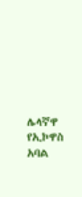ሌላኛዋ የኢኮዋስ አባል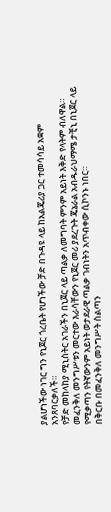ያልሆነችው ነገር ግን የኒጀር ጎረቤት የሆነችው ቻድ በጉዳዩ ላይ ከአልጄሪያ ጋር ተመሳሳይ አቋም አንጸባርቃለች።
የቻድ መከላከያ ሚኒስትር አገራችን በኒጀር ላይ ጣልቃ ለመግባት ምንም አይነት እቅድ የላትም ብለዋል።
መፈንቅለ መንግሥቱን መርተው እራሳቸውን የኒጀር መሪ ያደረጉት ጄኔራል አብዱራህማሜ ታቺኒ በኒጀር ላይ የሚቃጣን የትኛውንም አይነት ወታደራዊ ጣልቃ ገብነትን አጥብቀው ሲኮንኑ ነበር።
በቅርቡ በመፈንቅለ መንግሥት ስልጣን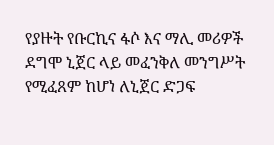የያዙት የቡርኪና ፋሶ እና ማሊ መሪዎች ደግሞ ኒጀር ላይ መፈንቅለ መንግሥት የሚፈጸም ከሆነ ለኒጀር ድጋፍ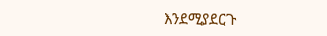እንደሚያደርጉ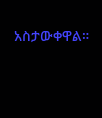አስታውቀዋል።